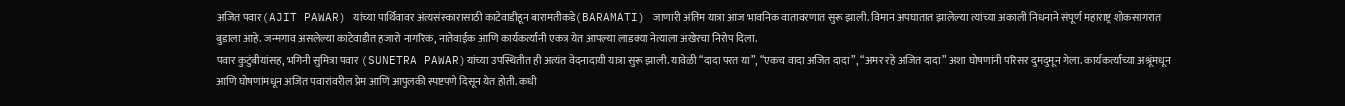अजित पवार(AJIT PAWAR) यांच्या पार्थिवावर अंत्यसंस्कारासाठी काटेवाडीहून बारामतीकडे(BARAMATI) जाणारी अंतिम यात्रा आज भावनिक वातावरणात सुरू झाली. विमान अपघातात झालेल्या त्यांच्या अकाली निधनाने संपूर्ण महाराष्ट्र शोकसागरात बुडाला आहे. जन्मगाव असलेल्या काटेवाडीत हजारो नागरिक, नातेवाईक आणि कार्यकर्त्यांनी एकत्र येत आपल्या लाडक्या नेत्याला अखेरचा निरोप दिला.
पवार कुटुंबीयांसह, भगिनी सुमित्रा पवार (SUNETRA PAWAR)यांच्या उपस्थितीत ही अत्यंत वेदनादायी यात्रा सुरू झाली. यावेळी “दादा परत या”, “एकच वादा अजित दादा”, “अमर रहे अजित दादा” अशा घोषणांनी परिसर दुमदुमून गेला. कार्यकर्त्यांच्या अश्रूंमधून आणि घोषणांमधून अजित पवारांवरील प्रेम आणि आपुलकी स्पष्टपणे दिसून येत होती. कधी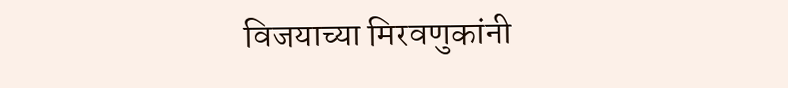विजयाच्या मिरवणुकांनी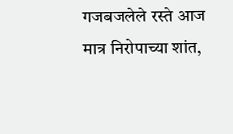गजबजलेले रस्ते आज मात्र निरोपाच्या शांत,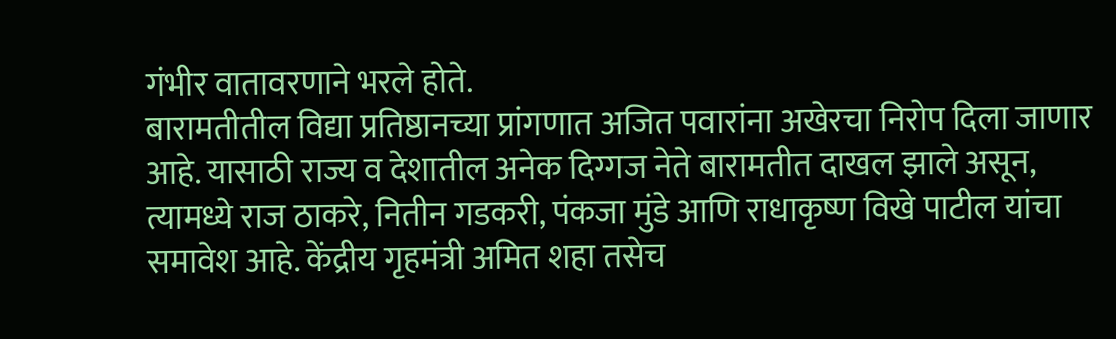गंभीर वातावरणाने भरले होते.
बारामतीतील विद्या प्रतिष्ठानच्या प्रांगणात अजित पवारांना अखेरचा निरोप दिला जाणार आहे. यासाठी राज्य व देशातील अनेक दिग्गज नेते बारामतीत दाखल झाले असून, त्यामध्ये राज ठाकरे, नितीन गडकरी, पंकजा मुंडे आणि राधाकृष्ण विखे पाटील यांचा समावेश आहे. केंद्रीय गृहमंत्री अमित शहा तसेच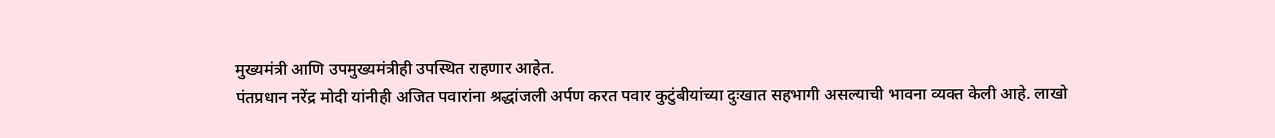मुख्यमंत्री आणि उपमुख्यमंत्रीही उपस्थित राहणार आहेत.
पंतप्रधान नरेंद्र मोदी यांनीही अजित पवारांना श्रद्धांजली अर्पण करत पवार कुटुंबीयांच्या दुःखात सहभागी असल्याची भावना व्यक्त केली आहे. लाखो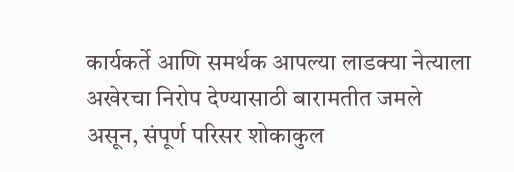कार्यकर्ते आणि समर्थक आपल्या लाडक्या नेत्याला अखेरचा निरोप देण्यासाठी बारामतीत जमले असून, संपूर्ण परिसर शोकाकुल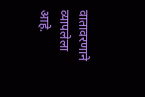वातावरणाने व्यापलेला आहे.